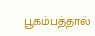பூகம்பத்தால்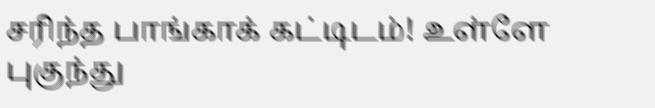சரிந்த பாங்காக் கட்டிடம்! உள்ளே புகுந்து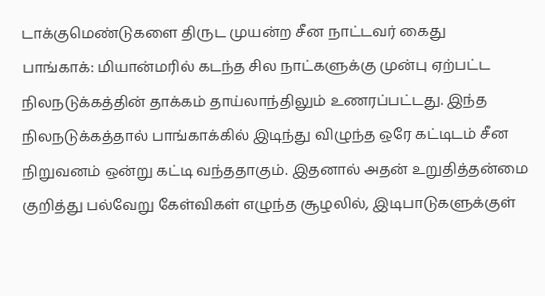டாக்குமெண்டுகளை திருட முயன்ற சீன நாட்டவர் கைது
பாங்காக்: மியான்மரில் கடந்த சில நாட்களுக்கு முன்பு ஏற்பட்ட நிலநடுக்கத்தின் தாக்கம் தாய்லாந்திலும் உணரப்பட்டது. இந்த நிலநடுக்கத்தால் பாங்காக்கில் இடிந்து விழுந்த ஒரே கட்டிடம் சீன நிறுவனம் ஒன்று கட்டி வந்ததாகும். இதனால் அதன் உறுதித்தன்மை குறித்து பல்வேறு கேள்விகள் எழுந்த சூழலில், இடிபாடுகளுக்குள்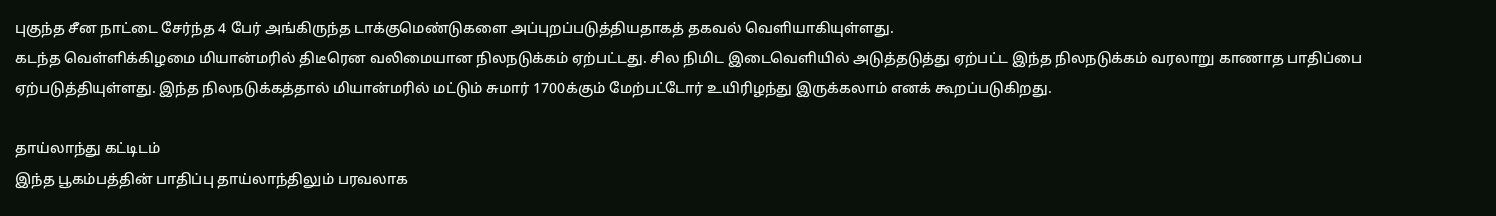புகுந்த சீன நாட்டை சேர்ந்த 4 பேர் அங்கிருந்த டாக்குமெண்டுகளை அப்புறப்படுத்தியதாகத் தகவல் வெளியாகியுள்ளது.
கடந்த வெள்ளிக்கிழமை மியான்மரில் திடீரென வலிமையான நிலநடுக்கம் ஏற்பட்டது. சில நிமிட இடைவெளியில் அடுத்தடுத்து ஏற்பட்ட இந்த நிலநடுக்கம் வரலாறு காணாத பாதிப்பை ஏற்படுத்தியுள்ளது. இந்த நிலநடுக்கத்தால் மியான்மரில் மட்டும் சுமார் 1700க்கும் மேற்பட்டோர் உயிரிழந்து இருக்கலாம் எனக் கூறப்படுகிறது.

தாய்லாந்து கட்டிடம்
இந்த பூகம்பத்தின் பாதிப்பு தாய்லாந்திலும் பரவலாக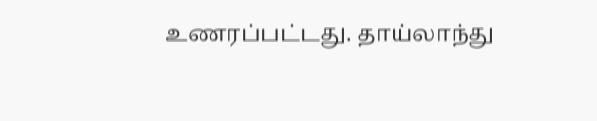உணரப்பட்டது. தாய்லாந்து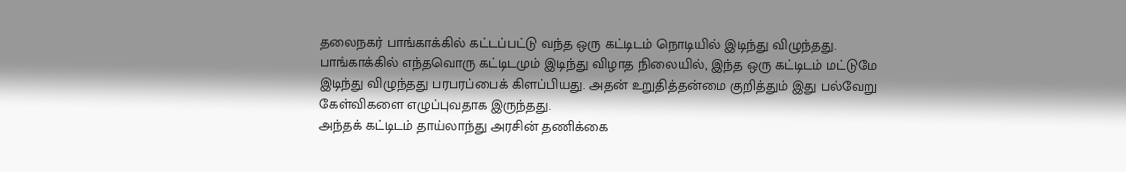தலைநகர் பாங்காக்கில் கட்டப்பட்டு வந்த ஒரு கட்டிடம் நொடியில் இடிந்து விழுந்தது. பாங்காக்கில் எந்தவொரு கட்டிடமும் இடிந்து விழாத நிலையில், இந்த ஒரு கட்டிடம் மட்டுமே இடிந்து விழுந்தது பரபரப்பைக் கிளப்பியது. அதன் உறுதித்தன்மை குறித்தும் இது பல்வேறு கேள்விகளை எழுப்புவதாக இருந்தது.
அந்தக் கட்டிடம் தாய்லாந்து அரசின் தணிக்கை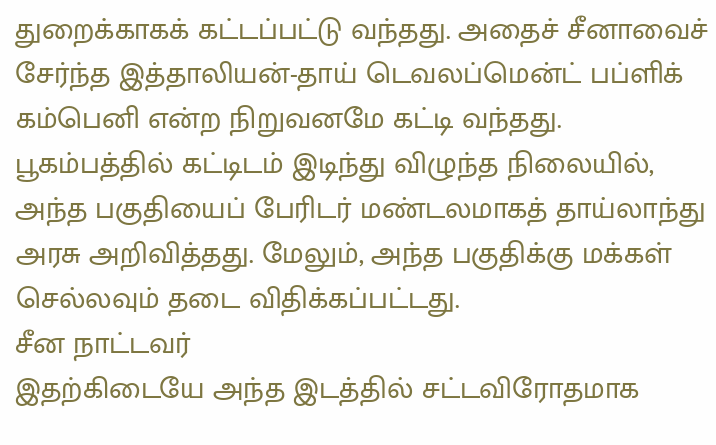துறைக்காகக் கட்டப்பட்டு வந்தது. அதைச் சீனாவைச் சேர்ந்த இத்தாலியன்-தாய் டெவலப்மென்ட் பப்ளிக் கம்பெனி என்ற நிறுவனமே கட்டி வந்தது. பூகம்பத்தில் கட்டிடம் இடிந்து விழுந்த நிலையில், அந்த பகுதியைப் பேரிடர் மண்டலமாகத் தாய்லாந்து அரசு அறிவித்தது. மேலும், அந்த பகுதிக்கு மக்கள் செல்லவும் தடை விதிக்கப்பட்டது.
சீன நாட்டவர்
இதற்கிடையே அந்த இடத்தில் சட்டவிரோதமாக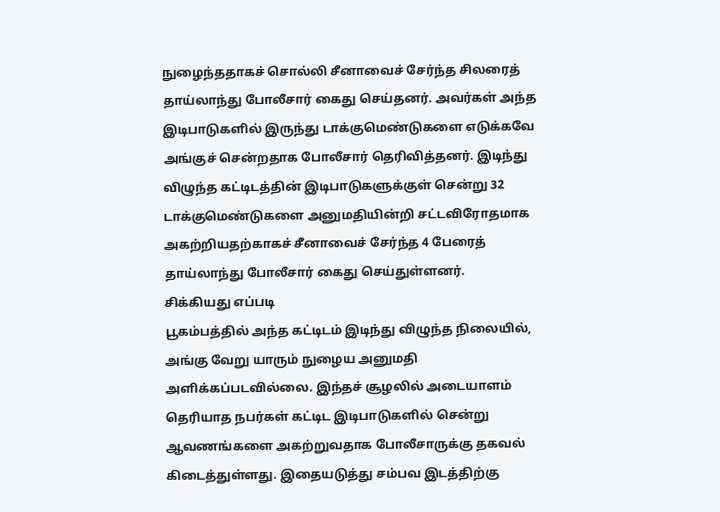நுழைந்ததாகச் சொல்லி சீனாவைச் சேர்ந்த சிலரைத் தாய்லாந்து போலீசார் கைது செய்தனர். அவர்கள் அந்த இடிபாடுகளில் இருந்து டாக்குமெண்டுகளை எடுக்கவே அங்குச் சென்றதாக போலீசார் தெரிவித்தனர். இடிந்து விழுந்த கட்டிடத்தின் இடிபாடுகளுக்குள் சென்று 32 டாக்குமெண்டுகளை அனுமதியின்றி சட்டவிரோதமாக அகற்றியதற்காகச் சீனாவைச் சேர்ந்த 4 பேரைத் தாய்லாந்து போலீசார் கைது செய்துள்ளனர்.
சிக்கியது எப்படி
பூகம்பத்தில் அந்த கட்டிடம் இடிந்து விழுந்த நிலையில், அங்கு வேறு யாரும் நுழைய அனுமதி அளிக்கப்படவில்லை. இந்தச் சூழலில் அடையாளம் தெரியாத நபர்கள் கட்டிட இடிபாடுகளில் சென்று ஆவணங்களை அகற்றுவதாக போலீசாருக்கு தகவல் கிடைத்துள்ளது. இதையடுத்து சம்பவ இடத்திற்கு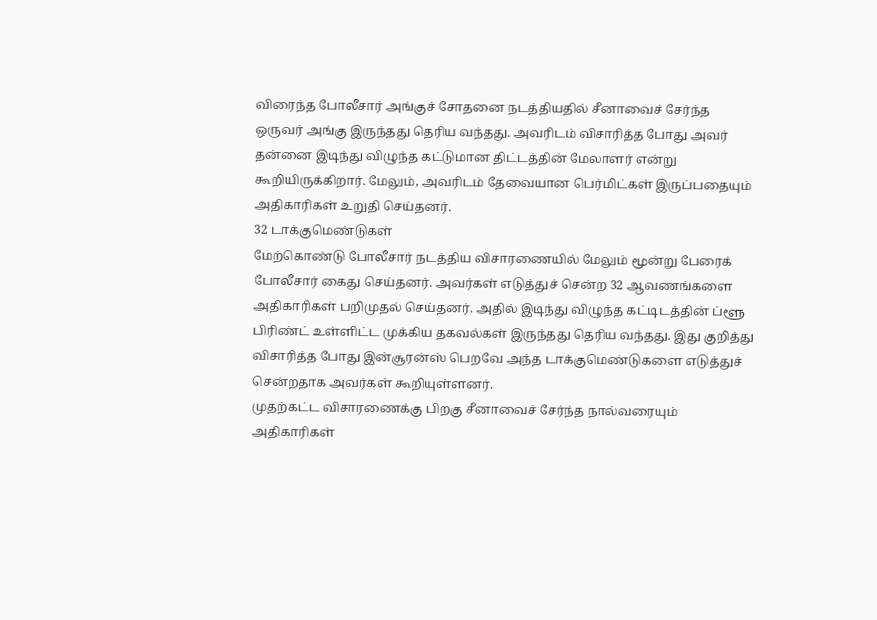விரைந்த போலீசார் அங்குச் சோதனை நடத்தியதில் சீனாவைச் சேர்ந்த ஒருவர் அங்கு இருந்தது தெரிய வந்தது. அவரிடம் விசாரித்த போது அவர் தன்னை இடிந்து விழுந்த கட்டுமான திட்டத்தின் மேலாளர் என்று கூறியிருக்கிறார். மேலும், அவரிடம் தேவையான பெர்மிட்கள் இருப்பதையும் அதிகாரிகள் உறுதி செய்தனர்.
32 டாக்குமெண்டுகள்
மேற்கொண்டு போலீசார் நடத்திய விசாரணையில் மேலும் மூன்று பேரைக் போலீசார் கைது செய்தனர். அவர்கள் எடுத்துச் சென்ற 32 ஆவணங்களை அதிகாரிகள் பறிமுதல் செய்தனர். அதில் இடிந்து விழுந்த கட்டிடத்தின் ப்ளூ பிரிண்ட் உள்ளிட்ட முக்கிய தகவல்கள் இருந்தது தெரிய வந்தது. இது குறித்து விசாரித்த போது இன்சூரன்ஸ் பெறவே அந்த டாக்குமெண்டுகளை எடுத்துச் சென்றதாக அவர்கள் கூறியுள்ளனர்.
முதற்கட்ட விசாரணைக்கு பிறகு சீனாவைச் சேர்ந்த நால்வரையும் அதிகாரிகள்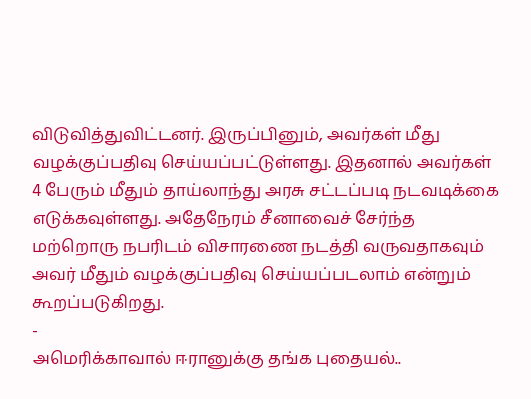விடுவித்துவிட்டனர். இருப்பினும், அவர்கள் மீது வழக்குப்பதிவு செய்யப்பட்டுள்ளது. இதனால் அவர்கள் 4 பேரும் மீதும் தாய்லாந்து அரசு சட்டப்படி நடவடிக்கை எடுக்கவுள்ளது. அதேநேரம் சீனாவைச் சேர்ந்த மற்றொரு நபரிடம் விசாரணை நடத்தி வருவதாகவும் அவர் மீதும் வழக்குப்பதிவு செய்யப்படலாம் என்றும் கூறப்படுகிறது.
-
அமெரிக்காவால் ஈரானுக்கு தங்க புதையல்..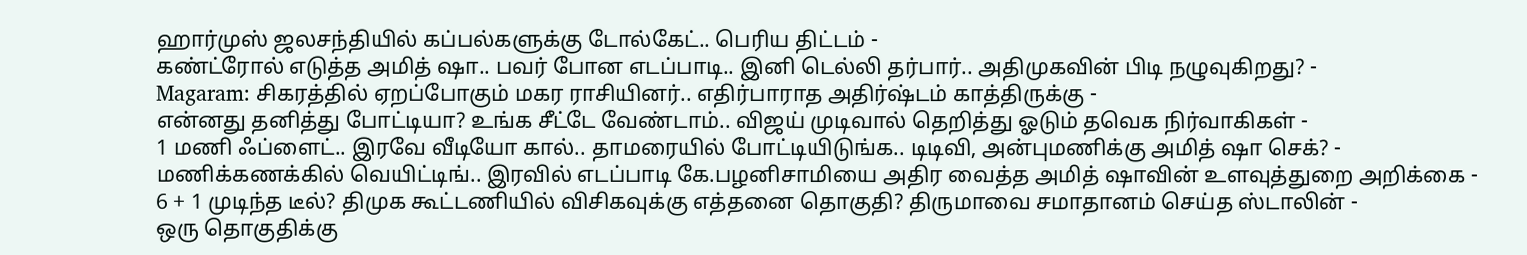ஹார்முஸ் ஜலசந்தியில் கப்பல்களுக்கு டோல்கேட்.. பெரிய திட்டம் -
கண்ட்ரோல் எடுத்த அமித் ஷா.. பவர் போன எடப்பாடி.. இனி டெல்லி தர்பார்.. அதிமுகவின் பிடி நழுவுகிறது? -
Magaram: சிகரத்தில் ஏறப்போகும் மகர ராசியினர்.. எதிர்பாராத அதிர்ஷ்டம் காத்திருக்கு -
என்னது தனித்து போட்டியா? உங்க சீட்டே வேண்டாம்.. விஜய் முடிவால் தெறித்து ஓடும் தவெக நிர்வாகிகள் -
1 மணி ஃப்ளைட்.. இரவே வீடியோ கால்.. தாமரையில் போட்டியிடுங்க.. டிடிவி, அன்புமணிக்கு அமித் ஷா செக்? -
மணிக்கணக்கில் வெயிட்டிங்.. இரவில் எடப்பாடி கே.பழனிசாமியை அதிர வைத்த அமித் ஷாவின் உளவுத்துறை அறிக்கை -
6 + 1 முடிந்த டீல்? திமுக கூட்டணியில் விசிகவுக்கு எத்தனை தொகுதி? திருமாவை சமாதானம் செய்த ஸ்டாலின் -
ஒரு தொகுதிக்கு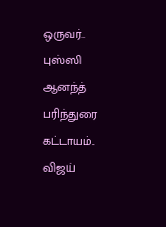ஒருவர்.. புஸ்ஸி ஆனந்த் பரிந்துரை கட்டாயம்.. விஜய்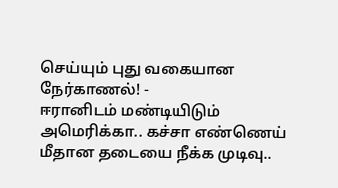செய்யும் புது வகையான நேர்காணல்! -
ஈரானிடம் மண்டியிடும் அமெரிக்கா.. கச்சா எண்ணெய் மீதான தடையை நீக்க முடிவு..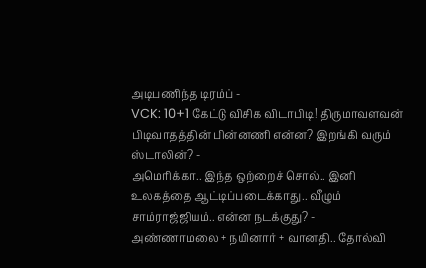அடிபணிந்த டிரம்ப் -
VCK: 10+1 கேட்டு விசிக விடாபிடி! திருமாவளவன் பிடிவாதத்தின் பின்னணி என்ன? இறங்கி வரும் ஸ்டாலின்? -
அமெரிக்கா.. இந்த ஒற்றைச் சொல்.. இனி உலகத்தை ஆட்டிப்படைக்காது.. வீழும் சாம்ராஜ்ஜியம்.. என்ன நடக்குது? -
அண்ணாமலை + நயினார் + வானதி.. தோல்வி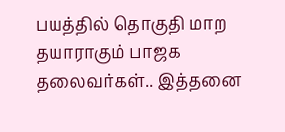பயத்தில் தொகுதி மாற தயாராகும் பாஜக தலைவர்கள்.. இத்தனை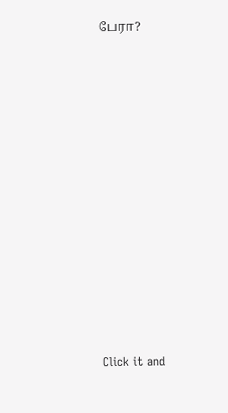பேரா?












Click it and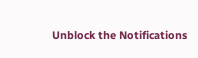Unblock the Notifications